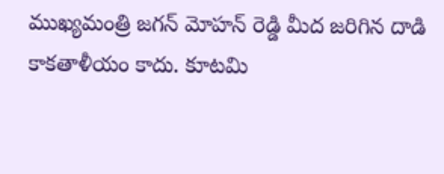ముఖ్యమంత్రి జగన్ మోహన్ రెడ్డి మీద జరిగిన దాడి కాకతాళీయం కాదు. కూటమి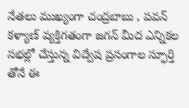నేతలు ముఖ్యంగా చంద్రబాబు , పవన్ కళ్యాణ్ వ్యక్తిగతంగా జగన్ మీద ఎన్నికల సభల్లో చేస్తున్న విద్వేష ప్రసంగాల స్ఫూర్తి తోనే ఈ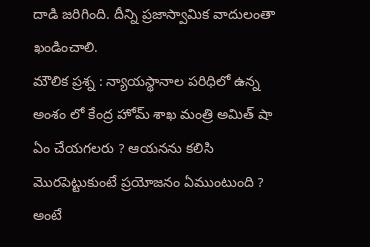దాడి జరిగింది. దీన్ని ప్రజాస్వామిక వాదులంతా ఖండించాలి.
మౌలిక ప్రశ్న : న్యాయస్థానాల పరిధిలో ఉన్న అంశం లో కేంద్ర హోమ్ శాఖ మంత్రి అమిత్ షా ఏం చేయగలరు ? ఆయనను కలిసి మొరపెట్టుకుంటే ప్రయోజనం ఏముంటుంది ? అంటే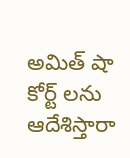అమిత్ షా కోర్ట్ లను ఆదేశిస్తారా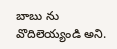బాబు ను వొదిలెయ్యండి అని.